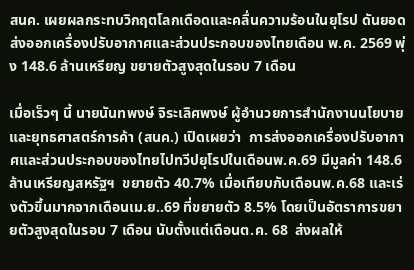สนค. เผยผลกระทบวิกฤตโลกเดือดและคลื่นความร้อนในยุโรป ดันยอดส่งออกเครื่องปรับอากาศและส่วนประกอบของไทยเดือน พ.ค. 2569 พุ่ง 148.6 ล้านเหรียญ ขยายตัวสูงสุดในรอบ 7 เดือน

เมื่อเร็วๆ นี้ นายนันทพงษ์ จิระเลิศพงษ์ ผู้อำนวยการสำนักงานนโยบายและยุทธศาสตร์การค้า (สนค.) เปิดเผยว่า  การส่งออกเครื่องปรับอากาศและส่วนประกอบของไทยไปทวีปยุโรปในเดือนพ.ค.69 มีมูลค่า 148.6 ล้านเหรียญสหรัฐฯ  ขยายตัว 40.7% เมื่อเทียบกับเดือนพ.ค.68 และเร่งตัวขึ้นมากจากเดือนเม.ย..69 ที่ขยายตัว 8.5% โดยเป็นอัตราการขยายตัวสูงสุดในรอบ 7 เดือน นับตั้งแต่เดือนต.ค. 68  ส่งผลให้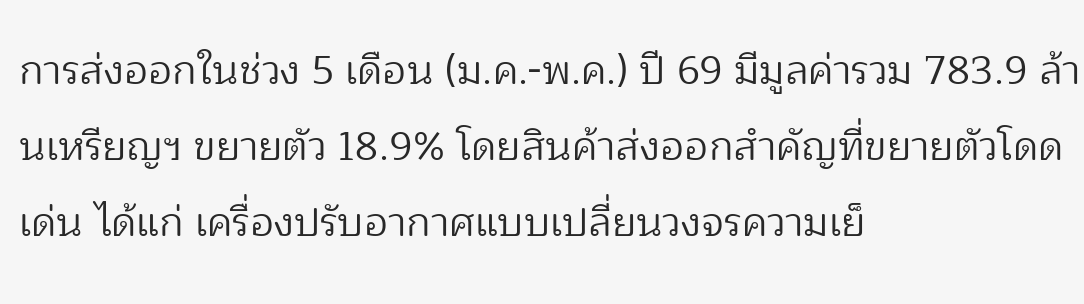การส่งออกในช่วง 5 เดือน (ม.ค.-พ.ค.) ปี 69 มีมูลค่ารวม 783.9 ล้านเหรียญฯ ขยายตัว 18.9% โดยสินค้าส่งออกสำคัญที่ขยายตัวโดดเด่น ได้แก่ เครื่องปรับอากาศแบบเปลี่ยนวงจรความเย็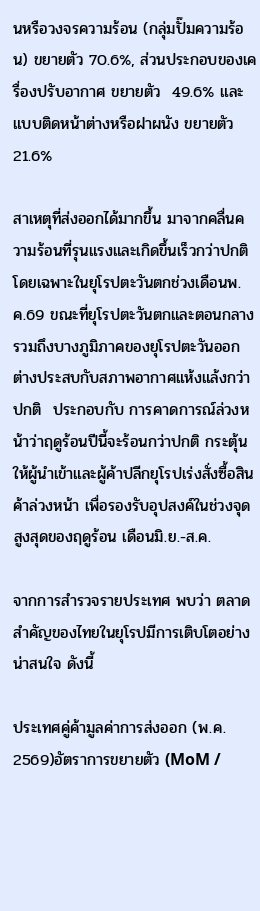นหรือวงจรความร้อน (กลุ่มปั๊มความร้อน) ขยายตัว 70.6%, ส่วนประกอบของเครื่องปรับอากาศ ขยายตัว  49.6% และแบบติดหน้าต่างหรือฝาผนัง ขยายตัว  21.6%

สาเหตุที่ส่งออกได้มากขึ้น มาจากคลื่นความร้อนที่รุนแรงและเกิดขึ้นเร็วกว่าปกติ โดยเฉพาะในยุโรปตะวันตกช่วงเดือนพ.ค.69 ขณะที่ยุโรปตะวันตกและตอนกลาง รวมถึงบางภูมิภาคของยุโรปตะวันออก ต่างประสบกับสภาพอากาศแห้งแล้งกว่าปกติ  ประกอบกับ การคาดการณ์ล่วงหน้าว่าฤดูร้อนปีนี้จะร้อนกว่าปกติ กระตุ้นให้ผู้นำเข้าและผู้ค้าปลีกยุโรปเร่งสั่งซื้อสินค้าล่วงหน้า เพื่อรองรับอุปสงค์ในช่วงจุดสูงสุดของฤดูร้อน เดือนมิ.ย.-ส.ค.

จากการสำรวจรายประเทศ พบว่า ตลาดสำคัญของไทยในยุโรปมีการเติบโตอย่างน่าสนใจ ดังนี้

ประเทศคู่ค้ามูลค่าการส่งออก (พ.ค. 2569)อัตราการขยายตัว (MoM /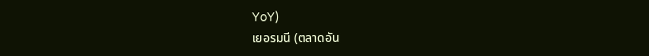YoY)
เยอรมนี (ตลาดอัน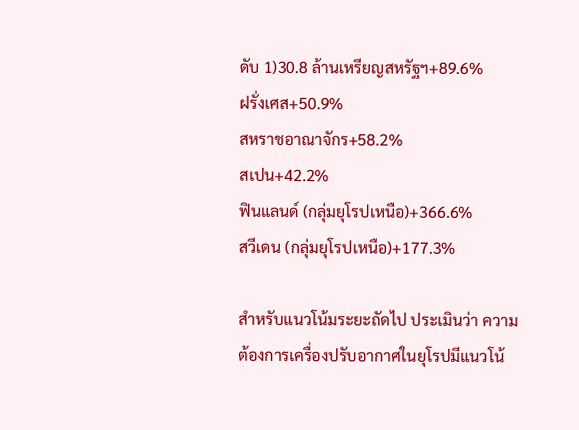ดับ 1)30.8 ล้านเหรียญสหรัฐฯ+89.6%
ฝรั่งเศส+50.9%
สหราชอาณาจักร+58.2%
สเปน+42.2%
ฟินแลนด์ (กลุ่มยุโรปเหนือ)+366.6%
สวีเดน (กลุ่มยุโรปเหนือ)+177.3%

สำหรับแนวโน้มระยะถัดไป ประเมินว่า ความต้องการเครื่องปรับอากาศในยุโรปมีแนวโน้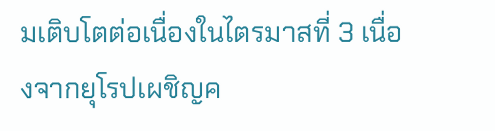มเติบโตต่อเนื่องในไตรมาสที่ 3 เนื่องจากยุโรปเผชิญค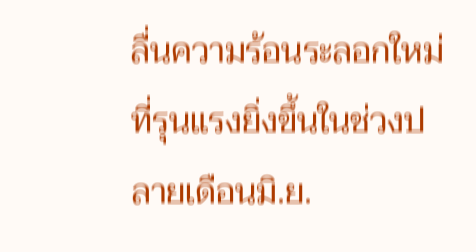ลื่นความร้อนระลอกใหม่ที่รุนแรงยิ่งขึ้นในช่วงปลายเดือนมิ.ย.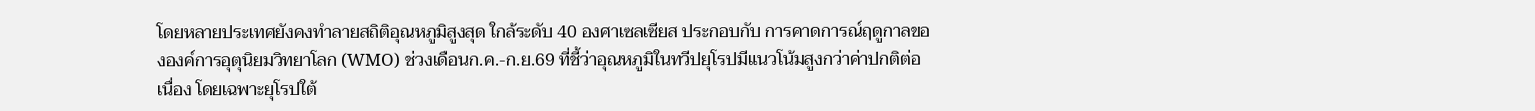โดยหลายประเทศยังคงทำลายสถิติอุณหภูมิสูงสุด ใกล้ระดับ 40 องศาเซลเซียส ประกอบกับ การคาดการณ์ฤดูกาลขององค์การอุตุนิยมวิทยาโลก (WMO) ช่วงเดือนก.ค.-ก.ย.69 ที่ชี้ว่าอุณหภูมิในทวีปยุโรปมีแนวโน้มสูงกว่าค่าปกติต่อเนื่อง โดยเฉพาะยุโรปใต้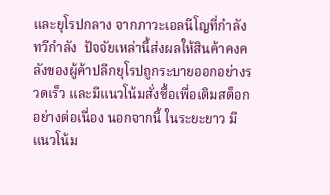และยุโรปกลาง จากภาวะเอลนีโญที่กำลังทวีกำลัง  ปัจจัยเหล่านี้ส่งผลให้สินค้าคงคลังของผู้ค้าปลีกยุโรปถูกระบายออกอย่างรวดเร็ว และมีแนวโน้มสั่งซื้อเพื่อเติมสต็อกอย่างต่อเนื่อง นอกจากนี้ ในระยะยาว มีแนวโน้ม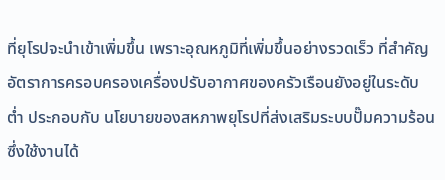ที่ยุโรปจะนำเข้าเพิ่มขึ้น เพราะอุณหภูมิที่เพิ่มขึ้นอย่างรวดเร็ว ที่สำคัญ อัตราการครอบครองเครื่องปรับอากาศของครัวเรือนยังอยู่ในระดับต่ำ ประกอบกับ นโยบายของสหภาพยุโรปที่ส่งเสริมระบบปั๊มความร้อน ซึ่งใช้งานได้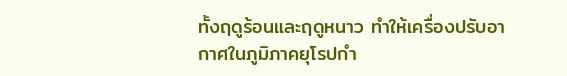ทั้งฤดูร้อนและฤดูหนาว ทำให้เครื่องปรับอากาศในภูมิภาคยุโรปกำ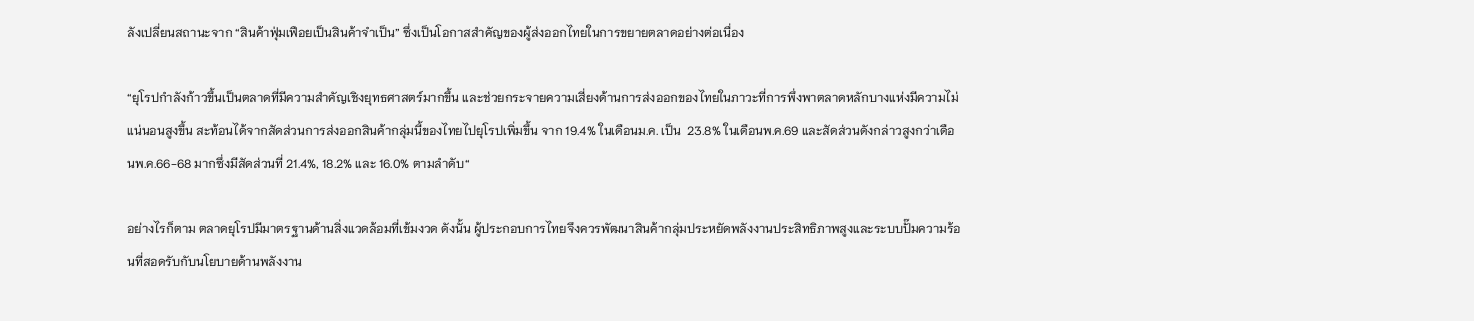ลังเปลี่ยนสถานะจาก “สินค้าฟุ่มเฟือยเป็นสินค้าจำเป็น” ซึ่งเป็นโอกาสสำคัญของผู้ส่งออกไทยในการขยายตลาดอย่างต่อเนื่อง

“ยุโรปกำลังก้าวขึ้นเป็นตลาดที่มีความสำคัญเชิงยุทธศาสตร์มากขึ้น และช่วยกระจายความเสี่ยงด้านการส่งออกของไทยในภาวะที่การพึ่งพาตลาดหลักบางแห่งมีความไม่แน่นอนสูงขึ้น สะท้อนได้จากสัดส่วนการส่งออกสินค้ากลุ่มนี้ของไทยไปยุโรปเพิ่มขึ้น จาก 19.4% ในเดือนม.ค. เป็น  23.8% ในเดือนพ.ค.69 และสัดส่วนดังกล่าวสูงกว่าเดือนพ.ค.66-68 มากซึ่งมีสัดส่วนที่ 21.4%, 18.2% และ 16.0% ตามลำดับ“

อย่างไรก็ตาม ตลาดยุโรปมีมาตรฐานด้านสิ่งแวดล้อมที่เข้มงวด ดังนั้น ผู้ประกอบการไทยจึงควรพัฒนาสินค้ากลุ่มประหยัดพลังงานประสิทธิภาพสูงและระบบปั๊มความร้อนที่สอดรับกับนโยบายด้านพลังงาน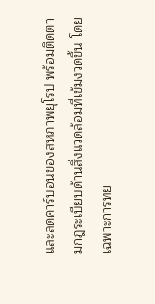และลดคาร์บอนของสหภาพยุโรป พร้อมติดตามกฎระเบียบด้านสิ่งแวดล้อมที่เข้มงวดขึ้น โดยเฉพาะการทย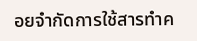อยจำกัดการใช้สารทำค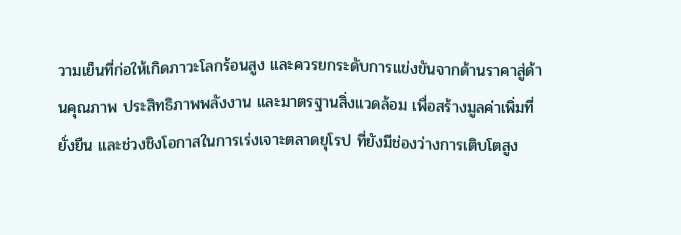วามเย็นที่ก่อให้เกิดภาวะโลกร้อนสูง และควรยกระดับการแข่งขันจากด้านราคาสู่ด้านคุณภาพ ประสิทธิภาพพลังงาน และมาตรฐานสิ่งแวดล้อม เพื่อสร้างมูลค่าเพิ่มที่ยั่งยืน และช่วงชิงโอกาสในการเร่งเจาะตลาดยุโรป ที่ยังมีช่องว่างการเติบโตสูง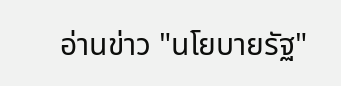อ่านข่าว "นโยบายรัฐ"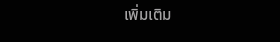เพิ่มเติม